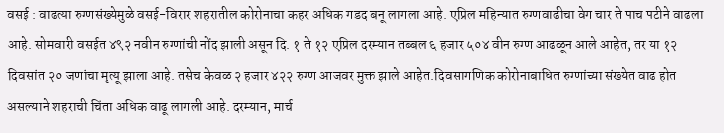वसई : वाढत्या रुग्णसंख्येमुळे वसई-विरार शहरातील कोरोनाचा कहर अधिक गडद बनू लागला आहे. एप्रिल महिन्यात रुग्णवाढीचा वेग चार ते पाच पटीने वाढला आहे. सोमवारी वसईत ४९२ नवीन रुग्णांची नोंद झाली असून दि. १ ते १२ एप्रिल दरम्यान तब्बल ६ हजार ५०४ वीन रुग्ण आढळून आले आहेत, तर या १२ दिवसांत २० जणांचा मृत्यू झाला आहे. तसेच केवळ २ हजार ४२२ रुग्ण आजवर मुक्त झाले आहेत.दिवसागणिक कोरोनाबाधित रुग्णांच्या संख्येत वाढ होत असल्याने शहराची चिंता अधिक वाढू लागली आहे. दरम्यान, मार्च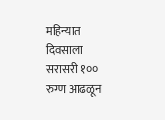महिन्यात दिवसाला सरासरी १०० रुग्ण आढळून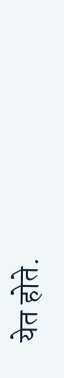येत होते.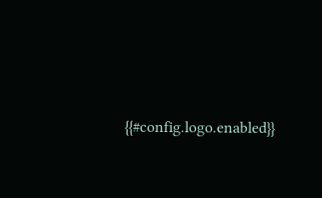{{#config.logo.enabled}}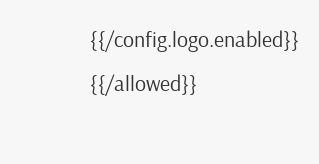{{/config.logo.enabled}}
{{/allowed}}